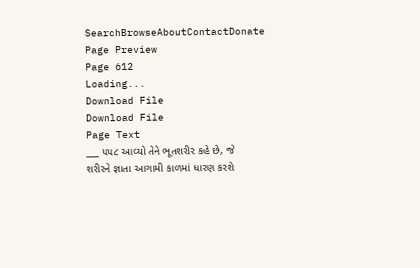SearchBrowseAboutContactDonate
Page Preview
Page 612
Loading...
Download File
Download File
Page Text
___ ૫૫૮ આવ્યો તેને ભૂતશરીર કહે છે, જે શરીરને જ્ઞાતા આગામી કાળમાં ધારણ કરશે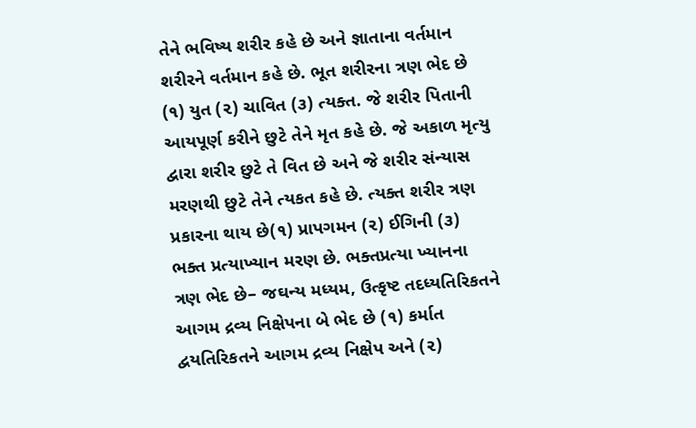તેને ભવિષ્ય શરીર કહે છે અને જ્ઞાતાના વર્તમાન શરીરને વર્તમાન કહે છે. ભૂત શરીરના ત્રણ ભેદ છે (૧) યુત (૨) ચાવિત (૩) ત્યક્ત. જે શરીર પિતાની આયપૂર્ણ કરીને છુટે તેને મૃત કહે છે. જે અકાળ મૃત્યુ દ્વારા શરીર છુટે તે વિત છે અને જે શરીર સંન્યાસ મરણથી છુટે તેને ત્યકત કહે છે. ત્યક્ત શરીર ત્રણ પ્રકારના થાય છે(૧) પ્રાપગમન (૨) ઈગિની (૩) ભક્ત પ્રત્યાખ્યાન મરણ છે. ભક્તપ્રત્યા ખ્યાનના ત્રણ ભેદ છે– જઘન્ય મધ્યમ, ઉત્કૃષ્ટ તદધ્યતિરિકતને આગમ દ્રવ્ય નિક્ષેપના બે ભેદ છે (૧) કર્માત દ્વયતિરિકતને આગમ દ્રવ્ય નિક્ષેપ અને (૨)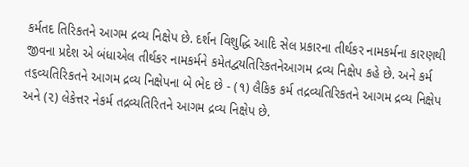કર્મતદ તિરિકતને આગમ દ્રવ્ય નિક્ષેપ છે. દર્શન વિશુદ્ધિ આદિ સેલ પ્રકારના તીર્થકર નામકર્મના કારણથી જીવના પ્રદેશ એ બંધાએલ તીર્થકર નામકર્મને કમેતદ્વયતિરિકતનેઆગમ દ્રવ્ય નિક્ષેપ કહે છે. અને કર્મ ત૬વ્યતિરિકતને આગમ દ્રવ્ય નિક્ષેપના બે ભેદ છે - (૧) લૈકિક કર્મ તદ્રવ્યતિરિકતને આગમ દ્રવ્ય નિક્ષેપ અને (૨) લેકેત્તર નેકર્મ તદ્રવ્યતિરિતને આગમ દ્રવ્ય નિક્ષેપ છે.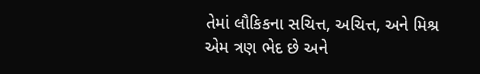તેમાં લૌકિકના સચિત્ત, અચિત્ત, અને મિશ્ર એમ ત્રણ ભેદ છે અને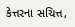કેત્તરના સચિત્ત,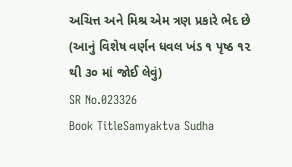અચિત્ત અને મિશ્ર એમ ત્રણ પ્રકારે ભેદ છે (આનું વિશેષ વર્ણન ધવલ ખંડ ૧ પૃષ્ઠ ૧૨ થી ૩૦ માં જોઈ લેવું)
SR No.023326
Book TitleSamyaktva Sudha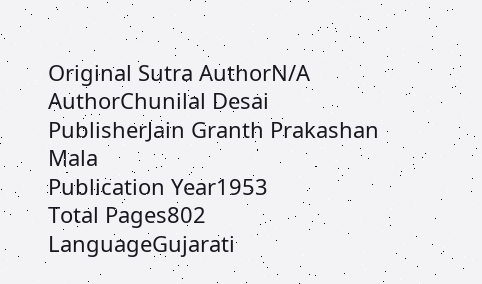Original Sutra AuthorN/A
AuthorChunilal Desai
PublisherJain Granth Prakashan Mala
Publication Year1953
Total Pages802
LanguageGujarati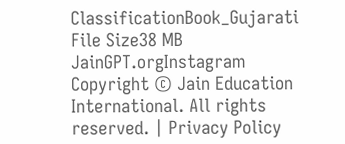ClassificationBook_Gujarati
File Size38 MB
JainGPT.orgInstagram
Copyright © Jain Education International. All rights reserved. | Privacy Policy